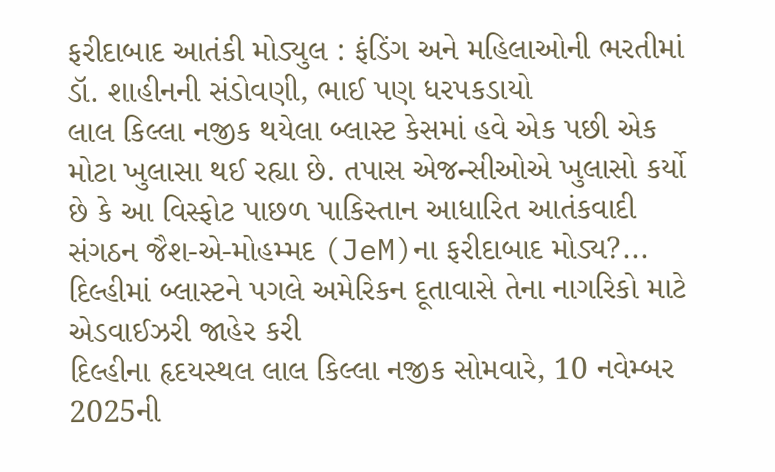ફરીદાબાદ આતંકી મોડ્યુલ : ફંડિંગ અને મહિલાઓની ભરતીમાં ડૉ. શાહીનની સંડોવણી, ભાઈ પણ ધરપકડાયો
લાલ કિલ્લા નજીક થયેલા બ્લાસ્ટ કેસમાં હવે એક પછી એક મોટા ખુલાસા થઈ રહ્યા છે. તપાસ એજન્સીઓએ ખુલાસો કર્યો છે કે આ વિસ્ફોટ પાછળ પાકિસ્તાન આધારિત આતંકવાદી સંગઠન જૈશ-એ-મોહમ્મદ (JeM)ના ફરીદાબાદ મોડ્ય?...
દિલ્હીમાં બ્લાસ્ટને પગલે અમેરિકન દૂતાવાસે તેના નાગરિકો માટે એડવાઈઝરી જાહેર કરી
દિલ્હીના હૃદયસ્થલ લાલ કિલ્લા નજીક સોમવારે, 10 નવેમ્બર 2025ની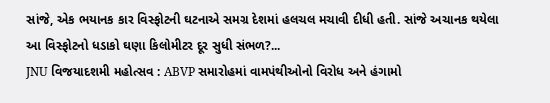સાંજે, એક ભયાનક કાર વિસ્ફોટની ઘટનાએ સમગ્ર દેશમાં હલચલ મચાવી દીધી હતી. સાંજે અચાનક થયેલા આ વિસ્ફોટનો ધડાકો ઘણા કિલોમીટર દૂર સુધી સંભળ?...
JNU વિજયાદશમી મહોત્સવ : ABVP સમારોહમાં વામપંથીઓનો વિરોધ અને હંગામો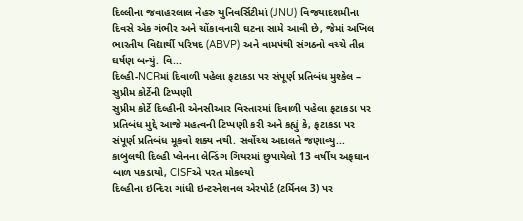દિલ્લીના જવાહરલાલ નેહરુ યુનિવર્સિટીમાં (JNU) વિજયાદશમીના દિવસે એક ગંભીર અને ચોંકાવનારી ઘટના સામે આવી છે, જેમાં અખિલ ભારતીય વિદ્યાર્થી પરિષદ (ABVP) અને વામપંથી સંગઠનો વચ્ચે તીવ્ર ઘર્ષણ બન્યું. વિ...
દિલ્હી-NCRમાં દિવાળી પહેલા ફટાકડા પર સંપૂર્ણ પ્રતિબંધ મુશ્કેલ – સુપ્રીમ કોર્ટેની ટિપ્પણી
સુપ્રીમ કોર્ટે દિલ્હીની એનસીઆર વિસ્તારમાં દિવાળી પહેલા ફટાકડા પર પ્રતિબંધ મુદ્દે આજે મહત્વની ટિપ્પણી કરી અને કહ્યું કે, ફટાકડા પર સંપૂર્ણ પ્રતિબંધ મૂકવો શક્ય નથી. સર્વોચ્ચ અદાલતે જણાવ્યુ...
કાબુલથી દિલ્હી પ્લેનના લેન્ડિંગ ગિયરમાં છુપાયેલો 13 વર્ષીય અફઘાન બાળ પકડાયો, CISFએ પરત મોકલ્યો
દિલ્હીના ઇન્દિરા ગાંધી ઇન્ટરનેશનલ એરપોર્ટ (ટર્મિનલ 3) પર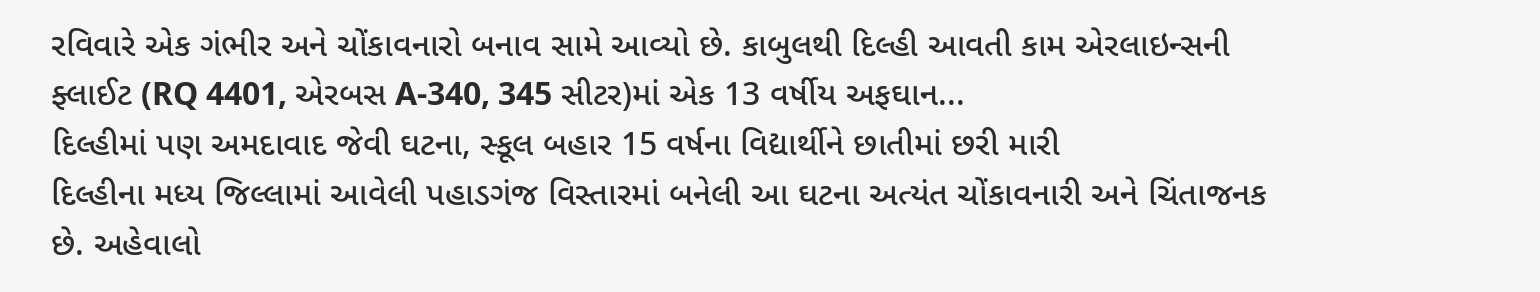રવિવારે એક ગંભીર અને ચોંકાવનારો બનાવ સામે આવ્યો છે. કાબુલથી દિલ્હી આવતી કામ એરલાઇન્સની ફ્લાઈટ (RQ 4401, એરબસ A-340, 345 સીટર)માં એક 13 વર્ષીય અફઘાન...
દિલ્હીમાં પણ અમદાવાદ જેવી ઘટના, સ્કૂલ બહાર 15 વર્ષના વિદ્યાર્થીને છાતીમાં છરી મારી
દિલ્હીના મધ્ય જિલ્લામાં આવેલી પહાડગંજ વિસ્તારમાં બનેલી આ ઘટના અત્યંત ચોંકાવનારી અને ચિંતાજનક છે. અહેવાલો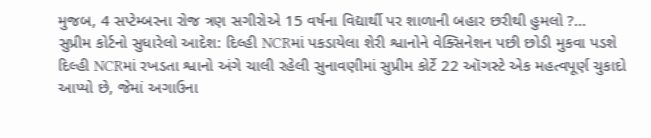મુજબ, 4 સપ્ટેમ્બરના રોજ ત્રણ સગીરોએ 15 વર્ષના વિદ્યાર્થી પર શાળાની બહાર છરીથી હુમલો ?...
સુપ્રીમ કોર્ટનો સુધારેલો આદેશ: દિલ્હી NCRમાં પકડાયેલા શેરી શ્વાનોને વેક્સિનેશન પછી છોડી મુકવા પડશે
દિલ્હી NCRમાં રખડતા શ્વાનો અંગે ચાલી રહેલી સુનાવણીમાં સુપ્રીમ કોર્ટે 22 ઑગસ્ટે એક મહત્વપૂર્ણ ચુકાદો આપ્યો છે, જેમાં અગાઉના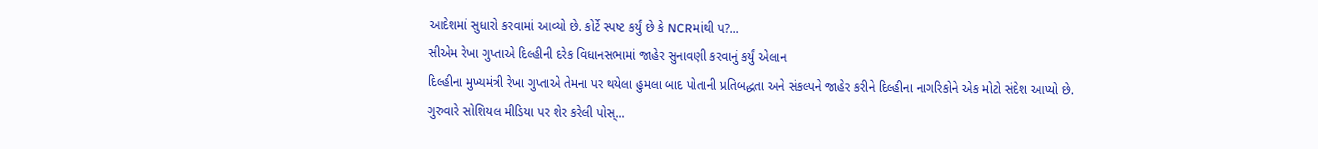આદેશમાં સુધારો કરવામાં આવ્યો છે. કોર્ટે સ્પષ્ટ કર્યું છે કે NCRમાંથી પ?...
સીએમ રેખા ગુપ્તાએ દિલ્હીની દરેક વિધાનસભામાં જાહેર સુનાવણી કરવાનું કર્યું એલાન
દિલ્હીના મુખ્યમંત્રી રેખા ગુપ્તાએ તેમના પર થયેલા હુમલા બાદ પોતાની પ્રતિબદ્ધતા અને સંકલ્પને જાહેર કરીને દિલ્હીના નાગરિકોને એક મોટો સંદેશ આપ્યો છે. ગુરુવારે સોશિયલ મીડિયા પર શેર કરેલી પોસ્...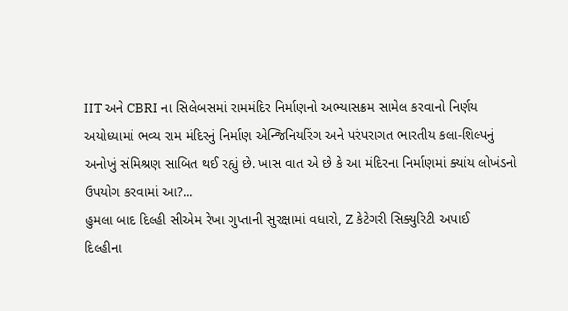IIT અને CBRI ના સિલેબસમાં રામમંદિર નિર્માણનો અભ્યાસક્રમ સામેલ કરવાનો નિર્ણય
અયોધ્યામાં ભવ્ય રામ મંદિરનું નિર્માણ એન્જિનિયરિંગ અને પરંપરાગત ભારતીય કલા-શિલ્પનું અનોખું સંમિશ્રણ સાબિત થઈ રહ્યું છે. ખાસ વાત એ છે કે આ મંદિરના નિર્માણમાં ક્યાંય લોખંડનો ઉપયોગ કરવામાં આ?...
હુમલા બાદ દિલ્હી સીએમ રેખા ગુપ્તાની સુરક્ષામાં વધારો, Z કેટેગરી સિક્યુરિટી અપાઈ
દિલ્હીના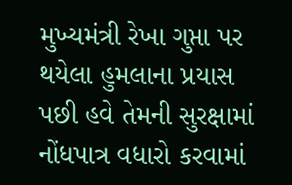મુખ્યમંત્રી રેખા ગુપ્તા પર થયેલા હુમલાના પ્રયાસ પછી હવે તેમની સુરક્ષામાં નોંધપાત્ર વધારો કરવામાં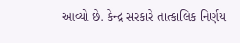આવ્યો છે. કેન્દ્ર સરકારે તાત્કાલિક નિર્ણય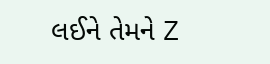લઈને તેમને Z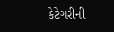કેટેગરીની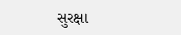સુરક્ષા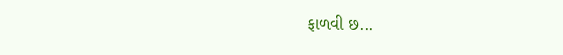ફાળવી છ...